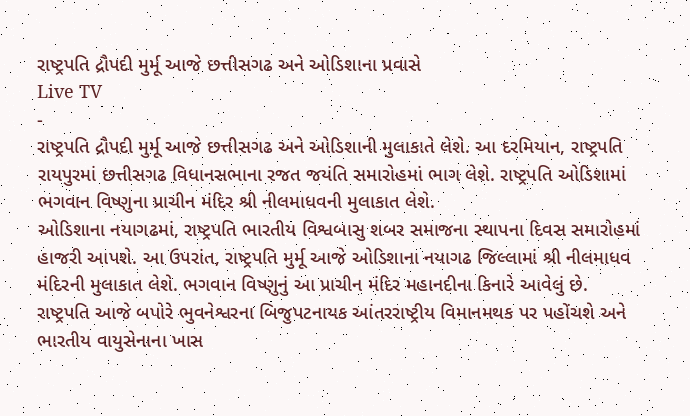રાષ્ટ્રપતિ દ્રૌપદી મુર્મૂ આજે છત્તીસગઢ અને ઓડિશાના પ્રવાસે
Live TV
-
રાષ્ટ્રપતિ દ્રૌપદી મુર્મૂ આજે છત્તીસગઢ અને ઓડિશાની મુલાકાતે લેશે. આ દરમિયાન, રાષ્ટ્રપતિ રાયપુરમાં છત્તીસગઢ વિધાનસભાના રજત જયંતિ સમારોહમાં ભાગ લેશે. રાષ્ટ્રપતિ ઓડિશામાં ભગવાન વિષ્ણુના પ્રાચીન મંદિર શ્રી નીલમાધવની મુલાકાત લેશે.
ઓડિશાના નયાગઢમાં, રાષ્ટ્રપતિ ભારતીય વિશ્વબાસુ શબર સમાજના સ્થાપના દિવસ સમારોહમાં હાજરી આપશે. આ ઉપરાંત, રાષ્ટ્રપતિ મુર્મૂ આજે ઓડિશાના નયાગઢ જિલ્લામાં શ્રી નીલમાધવ મંદિરની મુલાકાત લેશે. ભગવાન વિષ્ણુનું આ પ્રાચીન મંદિર મહાનદીના કિનારે આવેલું છે.
રાષ્ટ્રપતિ આજે બપોરે ભુવનેશ્વરના બિજુપટનાયક આંતરરાષ્ટ્રીય વિમાનમથક પર પહોંચશે અને ભારતીય વાયુસેનાના ખાસ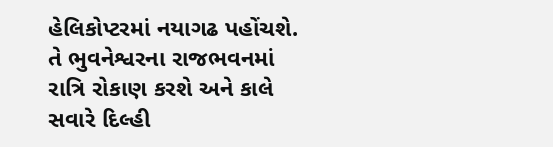હેલિકોપ્ટરમાં નયાગઢ પહોંચશે. તે ભુવનેશ્વરના રાજભવનમાં રાત્રિ રોકાણ કરશે અને કાલે સવારે દિલ્હી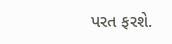પરત ફરશે.